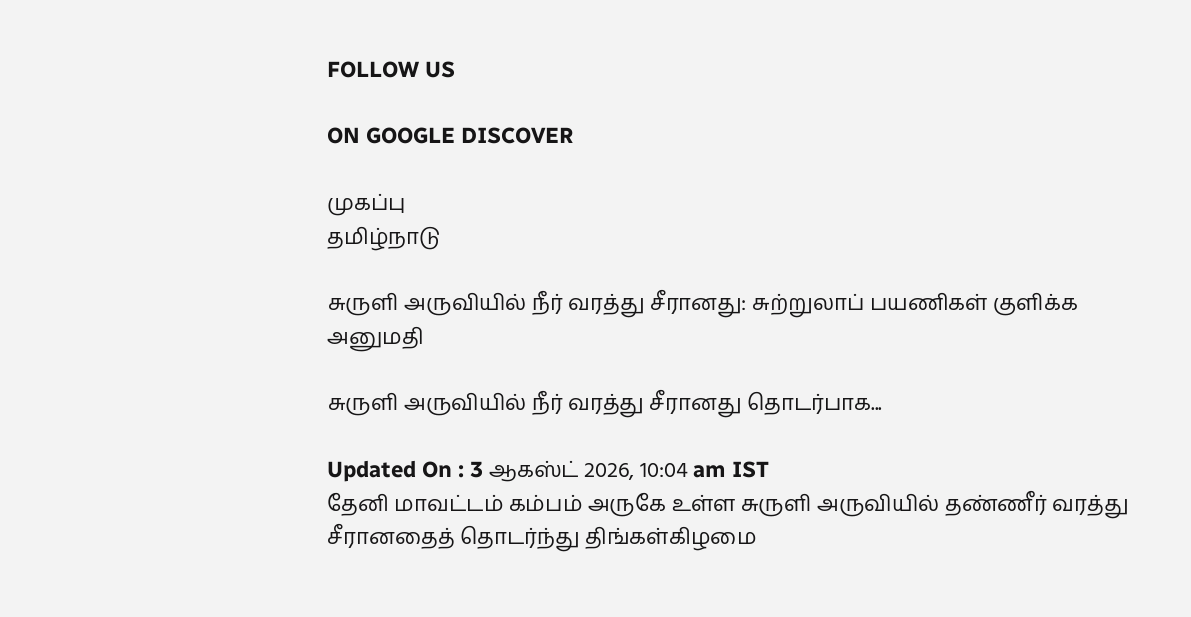FOLLOW US

ON GOOGLE DISCOVER

முகப்பு
தமிழ்நாடு

சுருளி அருவியில் நீர் வரத்து சீரானது: சுற்றுலாப் பயணிகள் குளிக்க அனுமதி

சுருளி அருவியில் நீர் வரத்து சீரானது தொடர்பாக...

Updated On : 3 ஆகஸ்ட் 2026, 10:04 am IST
தேனி மாவட்டம் கம்பம் அருகே உள்ள சுருளி அருவியில் தண்ணீர் வரத்து சீரானதைத் தொடர்ந்து திங்கள்கிழமை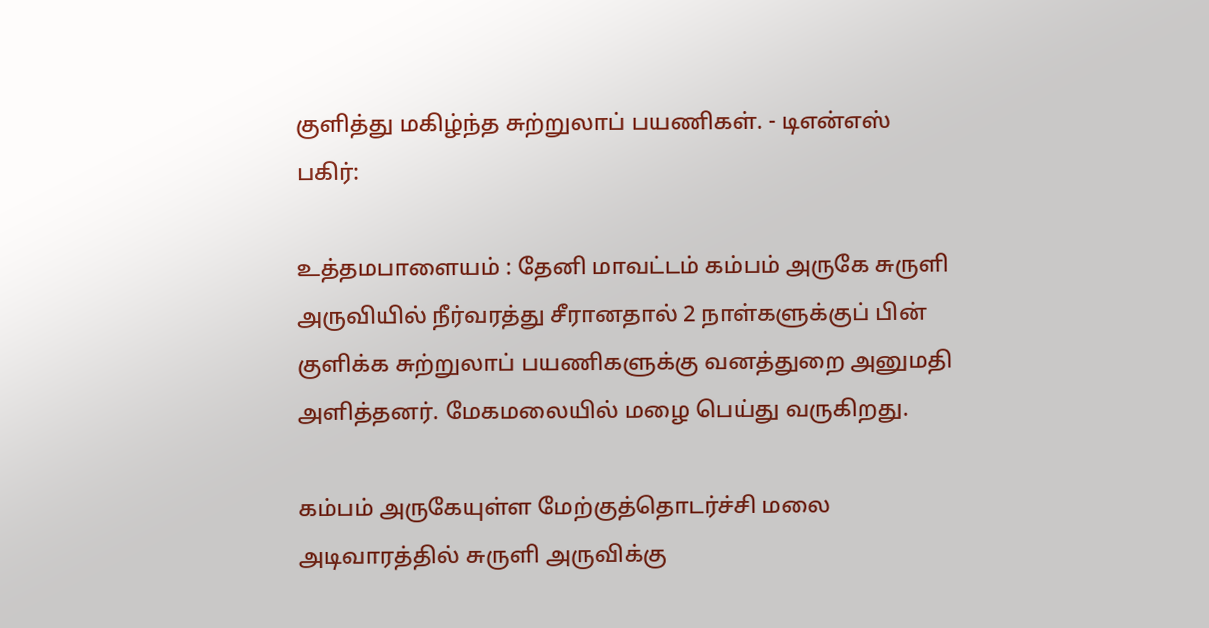குளித்து மகிழ்ந்த சுற்றுலாப் பயணிகள். - டிஎன்எஸ்
பகிர்:

உத்தமபாளையம் : தேனி மாவட்டம் கம்பம் அருகே சுருளி அருவியில் நீர்வரத்து சீரானதால் 2 நாள்களுக்குப் பின் குளிக்க சுற்றுலாப் பயணிகளுக்கு வனத்துறை அனுமதி அளித்தனர். மேகமலையில் மழை பெய்து வருகிறது.

கம்பம் அருகேயுள்ள மேற்குத்தொடர்ச்சி மலை அடிவாரத்தில் சுருளி அருவிக்கு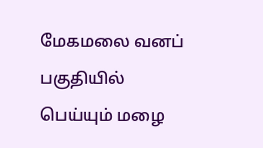மேகமலை வனப் பகுதியில் பெய்யும் மழை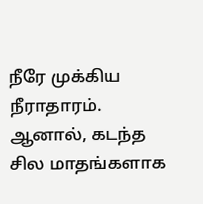நீரே முக்கிய நீராதாரம். ஆனால், கடந்த சில மாதங்களாக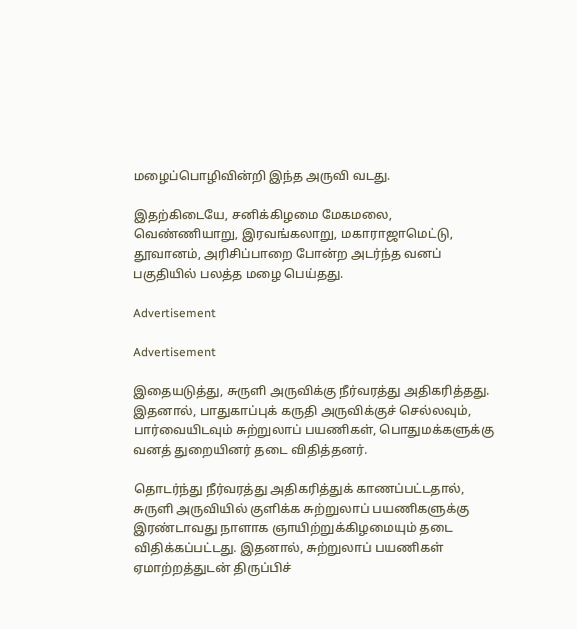மழைப்பொழிவின்றி இந்த அருவி வடது.

இதற்கிடையே, சனிக்கிழமை மேகமலை, வெண்ணியாறு, இரவங்கலாறு, மகாராஜாமெட்டு, தூவானம், அரிசிப்பாறை போன்ற அடர்ந்த வனப் பகுதியில் பலத்த மழை பெய்தது.

Advertisement

Advertisement

இதையடுத்து, சுருளி அருவிக்கு நீர்வரத்து அதிகரித்தது. இதனால், பாதுகாப்புக் கருதி அருவிக்குச் செல்லவும், பார்வையிடவும் சுற்றுலாப் பயணிகள், பொதுமக்களுக்கு வனத் துறையினர் தடை விதித்தனர்.

தொடர்ந்து நீர்வரத்து அதிகரித்துக் காணப்பட்டதால், சுருளி அருவியில் குளிக்க சுற்றுலாப் பயணிகளுக்கு இரண்டாவது நாளாக ஞாயிற்றுக்கிழமையும் தடை விதிக்கப்பட்டது. இதனால், சுற்றுலாப் பயணிகள் ஏமாற்றத்துடன் திருப்பிச்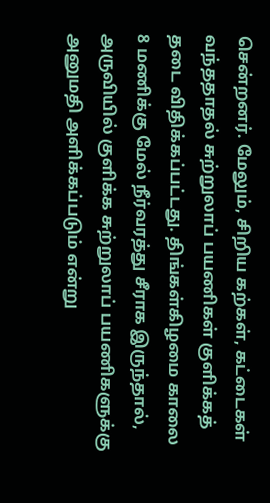சென்றனர். மேலும், சிறிய கற்கள், கட்டைகள் வந்ததாதல் சுற்றுலாப் பயணிகள் குளிக்கத் தடை விதிக்கப்பட்டது. திங்கள்கிழமை காலை 8 மணிக்கு மேல் நீர்வரத்து சீராக இருந்தால், அருவியில் குளிக்க சுற்றுலாப் பயணிகளுக்கு அனுமதி அளிக்கப்படும் என்று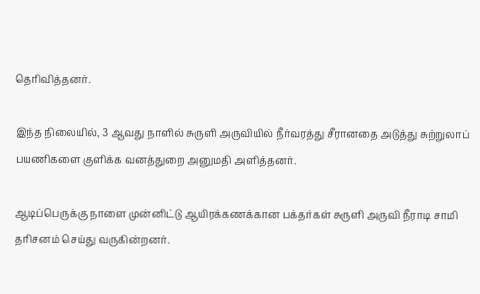தெரிவித்தனர்.

இந்த நிலையில், 3 ஆவது நாளில் சுருளி அருவியில் நீர்வரத்து சீரானதை அடுத்து சுற்றுலாப் பயணிகளை குளிக்க வனத்துறை அனுமதி அளித்தனர்.

ஆடிப்பெருக்கு நாளை முன்னிட்டு ஆயிரக்கணக்கான பக்தர்கள் சுருளி அருவி நீராடி சாமி தரிசனம் செய்து வருகின்றனர்.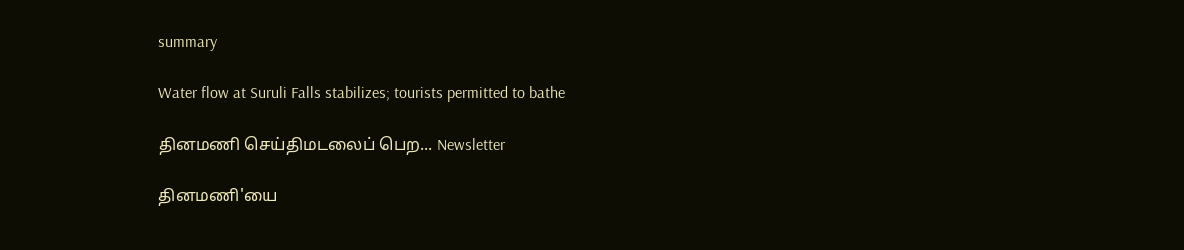summary

Water flow at Suruli Falls stabilizes; tourists permitted to bathe

தினமணி செய்திமடலைப் பெற... Newsletter

தினமணி'யை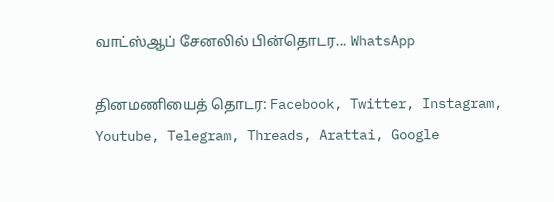வாட்ஸ்ஆப் சேனலில் பின்தொடர... WhatsApp

தினமணியைத் தொடர: Facebook, Twitter, Instagram, Youtube, Telegram, Threads, Arattai, Google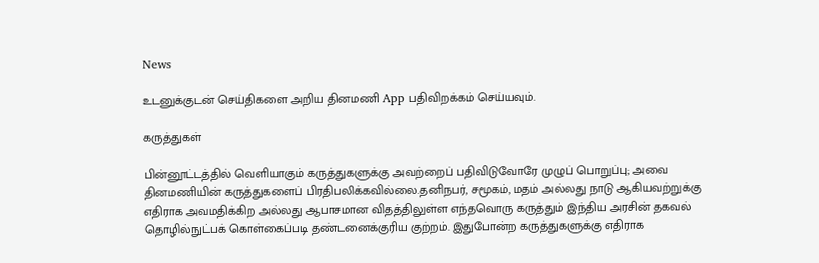News

உடனுக்குடன் செய்திகளை அறிய தினமணி App பதிவிறக்கம் செய்யவும்.

கருத்துகள்

பின்னூட்டத்தில் வெளியாகும் கருத்துகளுக்கு அவற்றைப் பதிவிடுவோரே முழுப் பொறுப்பு; அவை தினமணியின் கருத்துகளைப் பிரதிபலிக்கவில்லை.தனிநபர், சமூகம், மதம் அல்லது நாடு ஆகியவற்றுக்கு எதிராக அவமதிக்கிற அல்லது ஆபாசமான விதத்திலுள்ள எந்தவொரு கருத்தும் இந்திய அரசின் தகவல் தொழில்நுட்பக் கொள்கைப்படி தண்டனைக்குரிய குற்றம். இதுபோன்ற கருத்துகளுக்கு எதிராக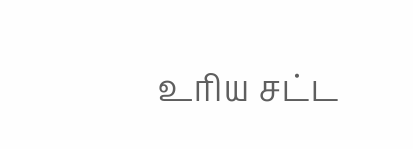உரிய சட்ட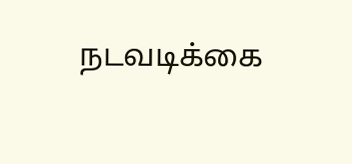நடவடிக்கை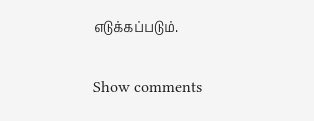எடுக்கப்படும்.

Show comments